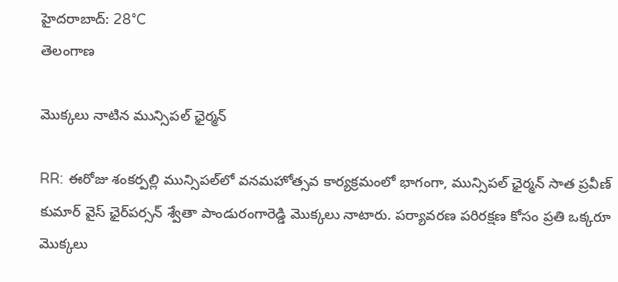హైదరాబాద్: 28°C
తెలంగాణ

మొక్కలు నాటిన మున్సిపల్ ఛైర్మన్

RR: ఈరోజు శంకర్పల్లి మున్సిపల్‌లో వనమహోత్సవ కార్యక్రమంలో భాగంగా, మున్సిపల్ ఛైర్మన్ సాత ప్రవీణ్ కుమార్ వైస్ ఛైర్‌పర్సన్ శ్వేతా పాండురంగారెడ్డి మొక్కలు నాటారు. పర్యావరణ పరిరక్షణ కోసం ప్రతి ఒక్కరూ మొక్కలు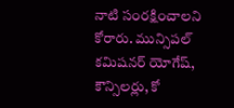నాటి సంరక్షించాలని కోరారు. మున్సిపల్ కమిషనర్ యోగేష్, కౌన్సిలర్లు, కో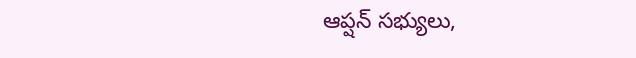ఆప్షన్ సభ్యులు,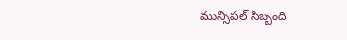మున్సిపల్ సిబ్బంది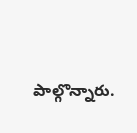పాల్గొన్నారు.